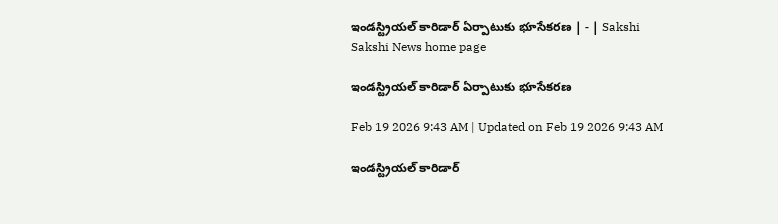ఇండస్ట్రియల్‌ కారిడార్‌ ఏర్పాటుకు భూసేకరణ | - | Sakshi
Sakshi News home page

ఇండస్ట్రియల్‌ కారిడార్‌ ఏర్పాటుకు భూసేకరణ

Feb 19 2026 9:43 AM | Updated on Feb 19 2026 9:43 AM

ఇండస్ట్రియల్‌ కారిడార్‌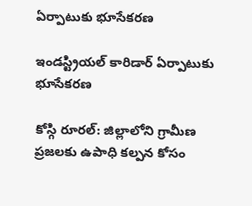ఏర్పాటుకు భూసేకరణ

ఇండస్ట్రియల్‌ కారిడార్‌ ఏర్పాటుకు భూసేకరణ

కోస్గి రూరల్‌: జిల్లాలోని గ్రామీణ ప్రజలకు ఉపాధి కల్పన కోసం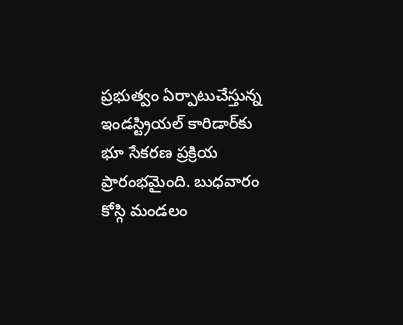ప్రభుత్వం ఏర్పాటుచేస్తున్న ఇండస్ట్రియల్‌ కారిడార్‌కు భూ సేకరణ ప్రక్రియ ప్రారంభమైంది. బుధవారం కోస్గి మండలం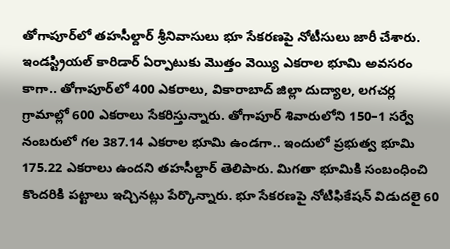తోగాపూర్‌లో తహసీల్దార్‌ శ్రీనివాసులు భూ సేకరణపై నోటీసులు జారీ చేశారు. ఇండస్ట్రియల్‌ కారిడార్‌ ఏర్పాటుకు మొత్తం వెయ్యి ఎకరాల భూమి అవసరం కాగా.. తోగాపూర్‌లో 400 ఎకరాలు, వికారాబాద్‌ జిల్లా దుద్యాల, లగచర్ల గ్రామాల్లో 600 ఎకరాలు సేకరిస్తున్నారు. తోగాపూర్‌ శివారులోని 150–1 సర్వే నంబరులో గల 387.14 ఎకరాల భూమి ఉండగా.. ఇందులో ప్రభుత్వ భూమి 175.22 ఎకరాలు ఉందని తహసీల్దార్‌ తెలిపారు. మిగతా భూమికి సంబంధించి కొందరికి పట్టాలు ఇచ్చినట్లు పేర్కొన్నారు. భూ సేకరణపై నోటిఫికేషన్‌ విడుదలై 60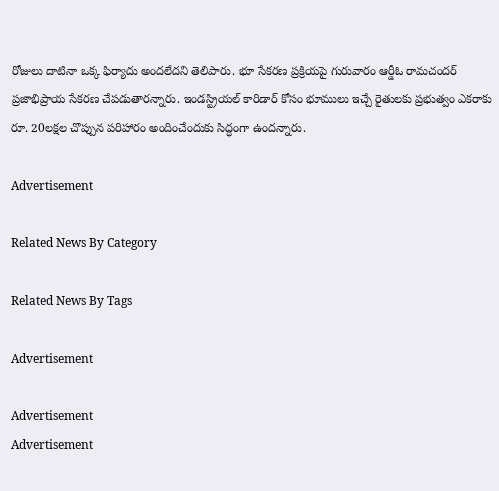రోజులు దాటినా ఒక్క ఫిర్యాదు అందలేదని తెలిపారు. భూ సేకరణ ప్రక్రియపై గురువారం ఆర్డీఓ రామచందర్‌ ప్రజాభిప్రాయ సేకరణ చేపడుతారన్నారు. ఇండస్ట్రియల్‌ కారిడార్‌ కోసం భూములు ఇచ్చే రైతులకు ప్రభుత్వం ఎకరాకు రూ. 20లక్షల చొప్పున పరిహారం అందించేందుకు సిద్ధంగా ఉందన్నారు.

Advertisement

Related News By Category

Related News By Tags

Advertisement

Advertisement
Advertisement